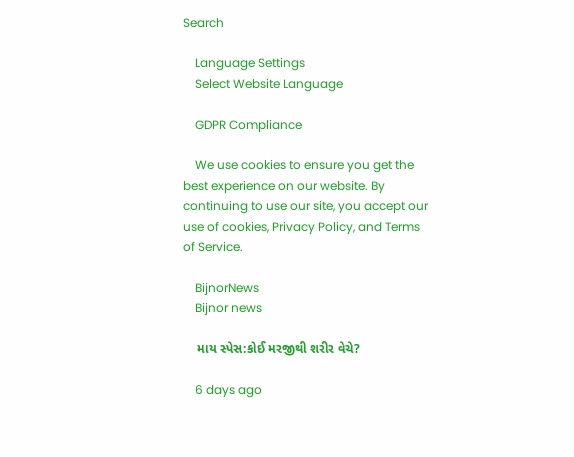Search

    Language Settings
    Select Website Language

    GDPR Compliance

    We use cookies to ensure you get the best experience on our website. By continuing to use our site, you accept our use of cookies, Privacy Policy, and Terms of Service.

    BijnorNews
    Bijnor news

    માય સ્પેસ:કોઈ મરજીથી શરીર વેચે?

    6 days ago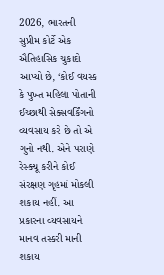2026, ભારતની સુપ્રીમ કોર્ટે એક ઐતિહાસિક ચુકાદો આપ્યો છે, ‘કોઈ વયસ્ક કે પુખ્ત મહિલા પોતાની ઈચ્છાથી સેક્સવર્કિંગનો વ્યવસાય કરે છે તો એ ગુનો નથી. એને પરાણે રેસ્ક્યૂ કરીને કોઈ સંરક્ષણ ગૃહમાં મોકલી શકાય નહીં. આ પ્રકારના વ્યવસાયને માનવ તસ્કરી માની શકાય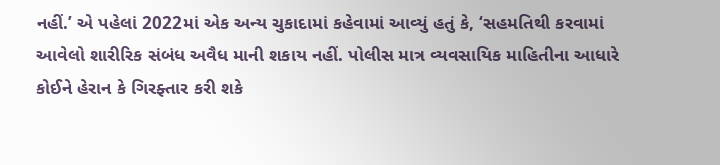નહીં.’ એ પહેલાં 2022માં એક અન્ય ચુકાદામાં કહેવામાં આવ્યું હતું કે, ‘સહમતિથી કરવામાં આવેલો શારીરિક સંબંધ અવૈધ માની શકાય નહીં. પોલીસ માત્ર વ્યવસાયિક માહિતીના આધારે કોઈને હેરાન કે ગિરફ્તાર કરી શકે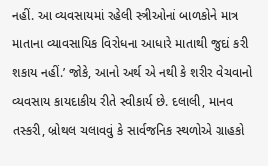નહીં. આ વ્યવસાયમાં રહેલી સ્ત્રીઓનાં બાળકોને માત્ર માતાના વ્યાવસાયિક વિરોધના આધારે માતાથી જુદાં કરી શકાય નહીં.’ જોકે, આનો અર્થ એ નથી કે શરીર વેચવાનો વ્યવસાય કાયદાકીય રીતે સ્વીકાર્ય છે. દલાલી, માનવ તસ્કરી, બ્રોથલ ચલાવવું કે સાર્વજનિક સ્થળોએ ગ્રાહકો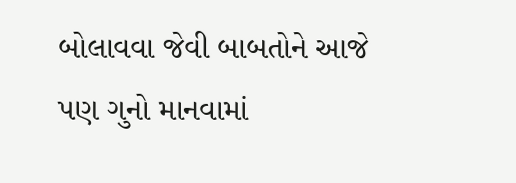બોલાવવા જેવી બાબતોને આજે પણ ગુનો માનવામાં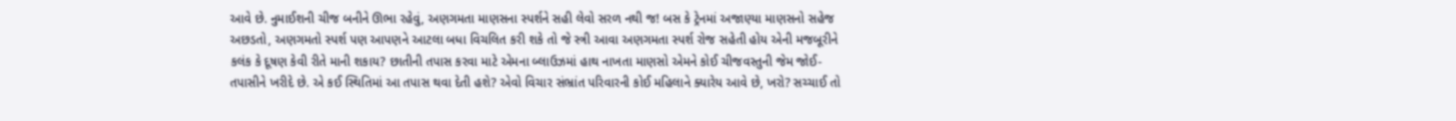આવે છે. નુમાઈશની ચીજ બનીને ઊભા રહેવું, અણગમતા માણસના સ્પર્શને સહી લેવો સરળ નથી જ! બસ કે ટ્રેનમાં અજાણ્યા માણસનો સહેજ અછડતો, અણગમતો સ્પર્શ પણ આપણને આટલા બધા વિચલિત કરી શકે તો જે સ્ત્રી આવા અણગમતા સ્પર્શ રોજ સહેતી હોય એની મજબૂરીને કલંક કે દૂષણ કેવી રીતે માની શકાય? છાતીની તપાસ કરવા માટે એમના બ્લાઉઝમાં હાથ નાખતા માણસો એમને કોઈ ચીજવસ્તુની જેમ જોઈ-તપાસીને ખરીદે છે. એ કઈ સ્થિતિમાં આ તપાસ થવા દેતી હશે? એવો વિચાર સંભ્રાંત પરિવારની કોઈ મહિલાને ક્યારેય આવે છે, ખરો? સચ્ચાઈ તો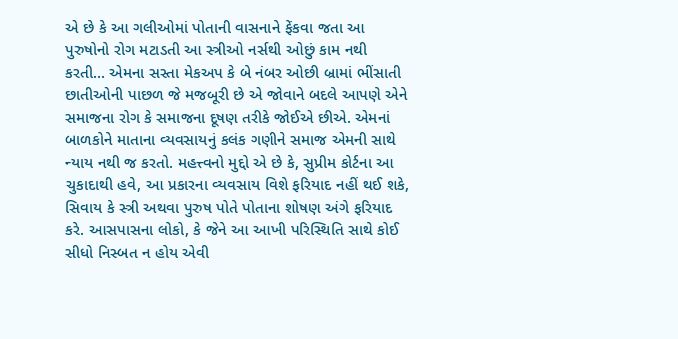એ છે કે આ ગલીઓમાં પોતાની વાસનાને ફેંકવા જતા આ પુરુષોનો રોગ મટાડતી આ સ્ત્રીઓ નર્સથી ઓછું કામ નથી કરતી... એમના સસ્તા મેકઅપ કે બે નંબર ઓછી બ્રામાં ભીંસાતી છાતીઓની પાછળ જે મજબૂરી છે એ જોવાને બદલે આપણે એને સમાજના રોગ કે સમાજના દૂષણ તરીકે જોઈએ છીએ. એમનાં બાળકોને માતાના વ્યવસાયનું કલંક ગણીને સમાજ એમની સાથે ન્યાય નથી જ કરતો. મહત્ત્વનો મુદ્દો એ છે કે, સુપ્રીમ કોર્ટના આ ચુકાદાથી હવે, આ પ્રકારના વ્યવસાય વિશે ફરિયાદ નહીં થઈ શકે, સિવાય કે સ્ત્રી અથવા પુરુષ પોતે પોતાના શોષણ અંગે ફરિયાદ કરે. આસપાસના લોકો, કે જેને આ આખી પરિસ્થિતિ સાથે કોઈ સીધો નિસ્બત ન હોય એવી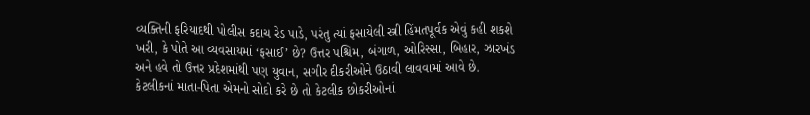વ્યક્તિની ફરિયાદથી પોલીસ કદાચ રેડ પાડે, પરંતુ ત્યાં ફસાયેલી સ્ત્રી હિંમતપૂર્વક એવું કહી શકશે ખરી, કે પોતે આ વ્યવસાયમાં ‘ફસાઈ’ છે? ઉત્તર પશ્ચિમ, બંગાળ, ઓરિસ્સા, બિહાર, ઝારખંડ અને હવે તો ઉત્તર પ્રદેશમાંથી પણ યુવાન, સગીર દીકરીઓને ઉઠાવી લાવવામાં આવે છે. કેટલીકનાં માતા-પિતા એમનો સોદો કરે છે તો કેટલીક છોકરીઓનાં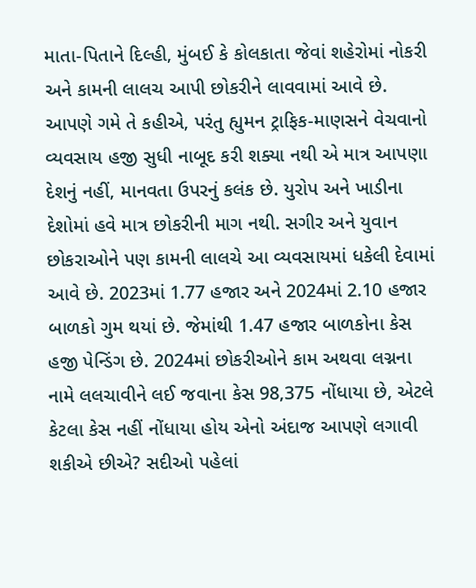માતા-પિતાને દિલ્હી, મુંબઈ કે કોલકાતા જેવાં શહેરોમાં નોકરી અને કામની લાલચ આપી છોકરીને લાવવામાં આવે છે. આપણે ગમે તે કહીએ, પરંતુ હ્યુમન ટ્રાફિક-માણસને વેચવાનો વ્યવસાય હજી સુધી નાબૂદ કરી શક્યા નથી એ માત્ર આપણા દેશનું નહીં, માનવતા ઉપરનું કલંક છે. યુરોપ અને ખાડીના દેશોમાં હવે માત્ર છોકરીની માગ નથી. સગીર અને યુવાન છોકરાઓને પણ કામની લાલચે આ વ્યવસાયમાં ધકેલી દેવામાં આવે છે. 2023માં 1.77 હજાર અને 2024માં 2.10 હજાર બાળકો ગુમ થયાં છે. જેમાંથી 1.47 હજાર બાળકોના કેસ હજી પેન્ડિંગ છે. 2024માં છોકરીઓને કામ અથવા લગ્નના નામે લલચાવીને લઈ જવાના કેસ 98,375 નોંધાયા છે, એટલે કેટલા કેસ નહીં નોંધાયા હોય એનો અંદાજ આપણે લગાવી શકીએ છીએ? સદીઓ પહેલાં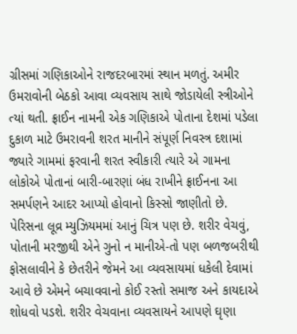ગ્રીસમાં ગણિકાઓને રાજદરબારમાં સ્થાન મળતું. અમીર ઉમરાવોની બેઠકો આવા વ્યવસાય સાથે જોડાયેલી સ્ત્રીઓને ત્યાં થતી. ફ્રાઈન નામની એક ગણિકાએ પોતાના દેશમાં પડેલા દુકાળ માટે ઉમરાવની શરત માનીને સંપૂર્ણ નિવસ્ત્ર દશામાં જ્યારે ગામમાં ફરવાની શરત સ્વીકારી ત્યારે એ ગામના લોકોએ પોતાનાં બારી-બારણાં બંધ રાખીને ફ્રાઈનના આ સમર્પણને આદર આપ્યો હોવાનો કિસ્સો જાણીતો છે. પેરિસના લૂવ્ર મ્યુઝિયમમાં આનું ચિત્ર પણ છે. શરીર વેચવું, પોતાની મરજીથી એને ગુનો ન માનીએ-તો પણ બળજબરીથી ફોસલાવીને કે છેતરીને જેમને આ વ્યવસાયમાં ધકેલી દેવામાં આવે છે એમને બચાવવાનો કોઈ રસ્તો સમાજ અને કાયદાએ શોધવો પડશે. શરીર વેચવાના વ્યવસાયને આપણે ઘૃણા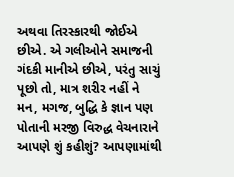અથવા તિરસ્કારથી જોઈએ છીએ. એ ગલીઓને સમાજની ગંદકી માનીએ છીએ, પરંતુ સાચું પૂછો તો, માત્ર શરીર નહીં ને મન, મગજ, બુદ્ધિ કે જ્ઞાન પણ પોતાની મરજી વિરુદ્ધ વેચનારાને આપણે શું કહીશું? આપણામાંથી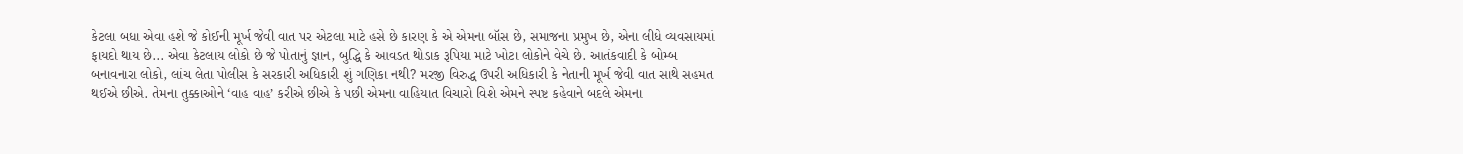કેટલા બધા એવા હશે જે કોઈની મૂર્ખ જેવી વાત પર એટલા માટે હસે છે કારણ કે એ એમના બૉસ છે, સમાજના પ્રમુખ છે, એના લીધે વ્યવસાયમાં ફાયદો થાય છે... એવા કેટલાય લોકો છે જે પોતાનું જ્ઞાન, બુદ્ધિ કે આવડત થોડાક રૂપિયા માટે ખોટા લોકોને વેચે છે. આતંકવાદી કે બોમ્બ બનાવનારા લોકો, લાંચ લેતા પોલીસ કે સરકારી અધિકારી શું ગણિકા નથી? મરજી વિરુદ્ધ ઉપરી અધિકારી કે નેતાની મૂર્ખ જેવી વાત સાથે સહમત થઈએ છીએ. તેમના તુક્કાઓને ‘વાહ વાહ’ કરીએ છીએ કે પછી એમના વાહિયાત વિચારો વિશે એમને સ્પષ્ટ કહેવાને બદલે એમના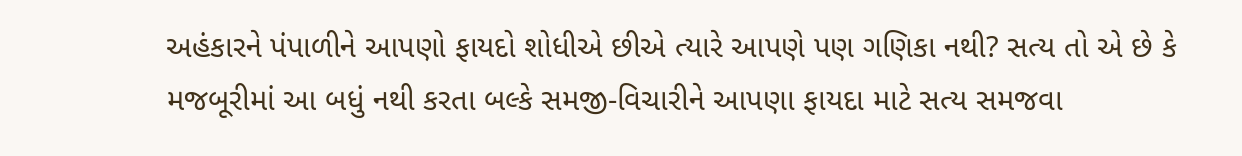અહંકારને પંપાળીને આપણો ફાયદો શોધીએ છીએ ત્યારે આપણે પણ ગણિકા નથી? સત્ય તો એ છે કે મજબૂરીમાં આ બધું નથી કરતા બલ્કે સમજી-વિચારીને આપણા ફાયદા માટે સત્ય સમજવા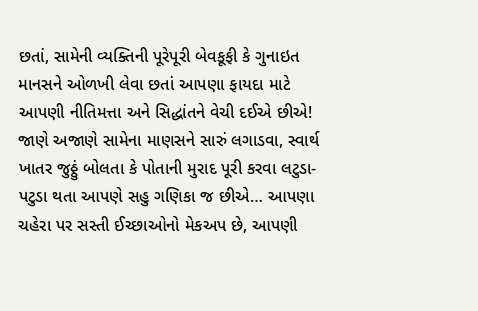છતાં, સામેની વ્યક્તિની પૂરેપૂરી બેવકૂફી કે ગુનાઇત માનસને ઓળખી લેવા છતાં આપણા ફાયદા માટે આપણી નીતિમત્તા અને સિદ્ધાંતને વેચી દઈએ છીએ! જાણે અજાણે સામેના માણસને સારું લગાડવા, સ્વાર્થ ખાતર જુઠ્ઠું બોલતા કે પોતાની મુરાદ પૂરી કરવા લટુડા-પટુડા થતા આપણે સહુ ગણિકા જ છીએ… આપણા ચહેરા પર સસ્તી ઈચ્છાઓનો મેકઅપ છે, આપણી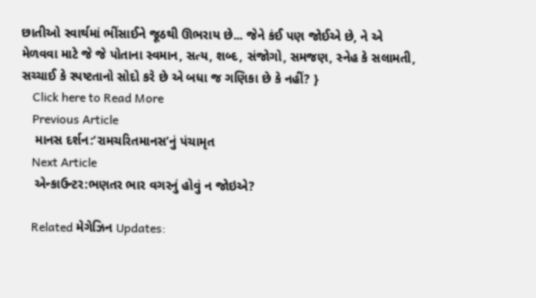છાતીઓ સ્વાર્થમાં ભીંસાઈને જૂઠથી ઊભરાય છે... જેને કંઈ પણ જોઈએ છે, ને એ મેળવવા માટે જે જે પોતાના સ્વમાન, સત્ય, શબ્દ, સંજોગો, સમજણ, સ્નેહ કે સલામતી, સચ્ચાઈ કે સ્પષ્ટતાનો સોદો કરે છે એ બધા જ ગણિકા છે કે નહીં? }
    Click here to Read More
    Previous Article
    માનસ દર્શન:‘રામચરિતમાનસ’નું પંચામૃત
    Next Article
    એન્કાઉન્ટર:ભણતર ભાર વગરનું હોવું ન જોઇએ?

    Related મેગેઝિન Updates: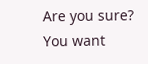Are you sure? You want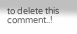to delete this comment..!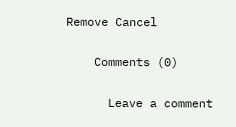Remove Cancel

    Comments (0)

      Leave a comment